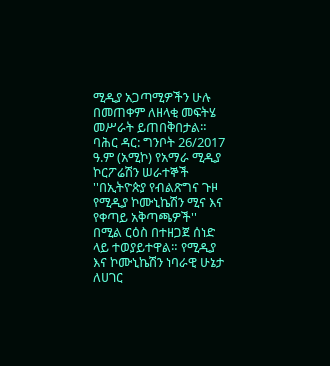ሚዲያ አጋጣሚዎችን ሁሉ በመጠቀም ለዘላቂ መፍትሄ መሥራት ይጠበቅበታል።
ባሕር ዳር: ግንቦት 26/2017 ዓ.ም (አሚኮ) የአማራ ሚዲያ ኮርፖሬሽን ሠራተኞች ''በኢትዮጵያ የብልጽግና ጉዞ የሚዲያ ኮሙኒኬሽን ሚና እና የቀጣይ አቅጣጫዎች'' በሚል ርዕስ በተዘጋጀ ሰነድ ላይ ተወያይተዋል። የሚዲያ እና ኮሙኒኬሽን ነባራዊ ሁኔታ ለሀገር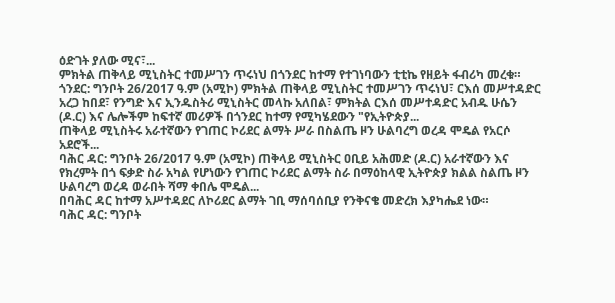ዕድገት ያለው ሚና፣...
ምክትል ጠቅላይ ሚኒስትር ተመሥገን ጥሩነህ በጎንደር ከተማ የተገነባውን ቲቲኬ የዘይት ፋብሪካ መረቁ።
ጎንደር: ግንቦት 26/2017 ዓ.ም (አሚኮ) ምክትል ጠቅላይ ሚኒስትር ተመሥገን ጥሩነህ፣ ርእሰ መሥተዳድር አረጋ ከበደ፣ የንግድ እና ኢንዱስትሪ ሚኒስትር መላኩ አለበል፣ ምክትል ርእሰ መሥተዳድር አብዱ ሁሴን (ዶ.ር) እና ሌሎችም ከፍተኛ መሪዎች በጎንደር ከተማ የሚካሄደውን "የኢትዮጵያ...
ጠቅላይ ሚኒስትሩ አራተኛውን የገጠር ኮሪደር ልማት ሥራ በስልጤ ዞን ሁልባረግ ወረዳ ሞዴል የአርሶ አደሮች...
ባሕር ዳር: ግንቦት 26/2017 ዓ.ም (አሚኮ) ጠቅላይ ሚኒስትር ዐቢይ አሕመድ (ዶ.ር) አራተኛውን እና የክረምት በጎ ፍቃድ ስራ አካል የሆነውን የገጠር ኮሪደር ልማት ስራ በማዕከላዊ ኢትዮጵያ ክልል ስልጤ ዞን ሁልባረግ ወረዳ ወራበት ሻማ ቀበሌ ሞዴል...
በባሕር ዳር ከተማ አሥተዳደር ለኮሪደር ልማት ገቢ ማሰባሰቢያ የንቅናቄ መድረክ እያካሔደ ነው።
ባሕር ዳር: ግንቦት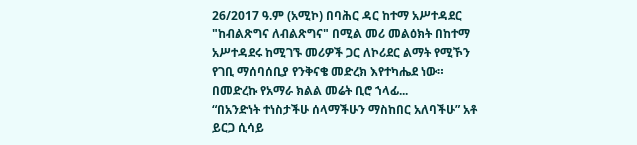26/2017 ዓ.ም (አሚኮ) በባሕር ዳር ከተማ አሥተዳደር "ከብልጽግና ለብልጽግና" በሚል መሪ መልዕክት በከተማ አሥተዳደሩ ከሚገኙ መሪዎች ጋር ለኮሪደር ልማት የሚኾን የገቢ ማሰባሰቢያ የንቅናቄ መድረክ እየተካሔደ ነው።
በመድረኩ የአማራ ክልል መሬት ቢሮ ኀላፊ...
“በአንድነት ተነስታችሁ ሰላማችሁን ማስከበር አለባችሁ” አቶ ይርጋ ሲሳይ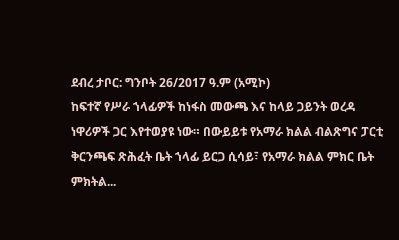ደብረ ታቦር: ግንቦት 26/2017 ዓ.ም (አሚኮ)
ከፍተኛ የሥራ ኀላፊዎች ከነፋስ መውጫ እና ከላይ ጋይንት ወረዳ ነዋሪዎች ጋር እየተወያዩ ነው። በውይይቱ የአማራ ክልል ብልጽግና ፓርቲ ቅርንጫፍ ጽሕፈት ቤት ኀላፊ ይርጋ ሲሳይ፣ የአማራ ክልል ምክር ቤት ምክትል...